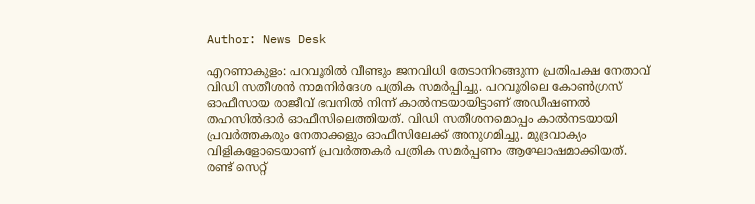Author: News Desk

എറണാകുളം: പറവൂരിൽ വീണ്ടും ജനവിധി തേടാനിറങ്ങുന്ന പ്രതിപക്ഷ നേതാവ് വിഡി സതീശൻ നാമനിര്‍ദേശ പത്രിക സമര്‍പ്പിച്ചു. പറവൂരിലെ കോണ്‍ഗ്രസ് ഓഫീസായ രാജീവ് ഭവനിൽ നിന്ന് കാൽനടയായിട്ടാണ് അഡീഷണൽ തഹസിൽദാര്‍ ഓഫീസിലെത്തിയത്. വിഡി സതീശനമൊപ്പം കാൽനടയായി പ്രവര്‍ത്തകരും നേതാക്കളും ഓഫീസിലേക്ക് അനുഗമിച്ചു. മുദ്രവാക്യം വിളികളോടെയാണ് പ്രവര്‍ത്തകര്‍ പത്രിക സമര്‍പ്പണം ആഘോഷമാക്കിയത്. രണ്ട് സെറ്റ്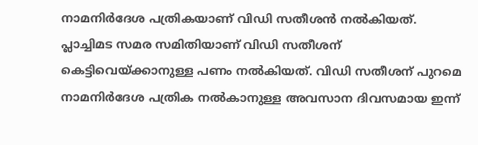നാമനിര്‍ദേശ പത്രികയാണ് വിഡി സതീശൻ നൽകിയത്. പ്ലാച്ചിമട സമര സമിതിയാണ് വിഡി സതീശന് കെട്ടിവെയ്ക്കാനുള്ള പണം നൽകിയത്. വിഡി സതീശന് പുറമെ നാമനിര്‍ദേശ പത്രിക നൽകാനുള്ള അവസാന ദിവസമായ ഇന്ന്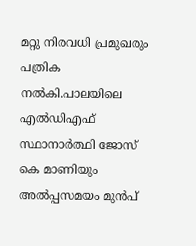മറ്റു നിരവധി പ്രമുഖരും പത്രിക നൽകി.പാലയിലെ എൽഡിഎഫ് സ്ഥാനാര്‍ത്ഥി ജോസ് കെ മാണിയും അൽപ്പസമയം മുൻപ്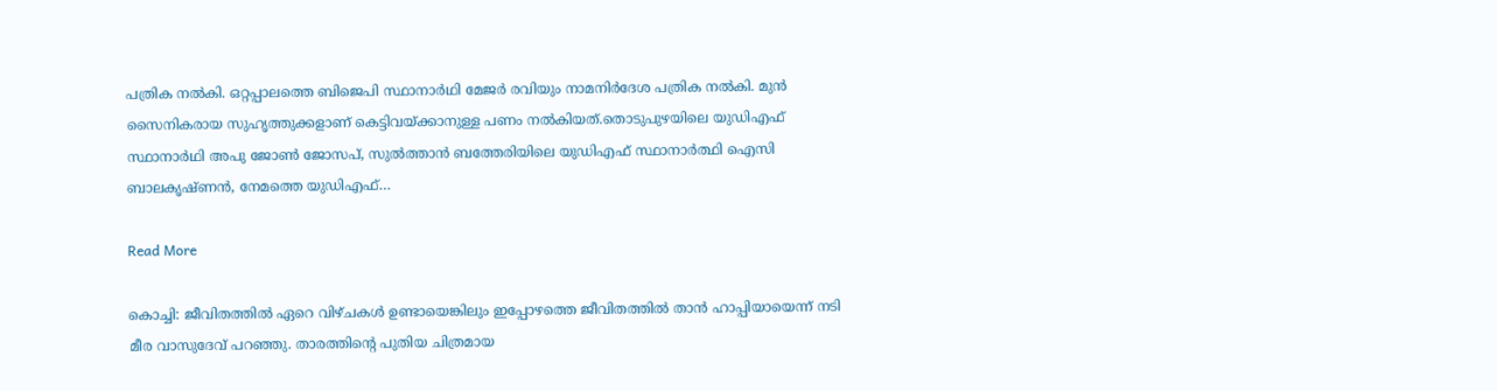പത്രിക നൽകി. ഒറ്റപ്പാലത്തെ ബിജെപി സ്ഥാനാർഥി മേജർ രവിയും നാമനിർദേശ പത്രിക നൽകി. മുൻ സൈനികരായ സുഹൃത്തുക്കളാണ് കെട്ടിവയ്ക്കാനുള്ള പണം നൽകിയത്.തൊടുപുഴയിലെ യുഡിഎഫ് സ്ഥാനാര്‍ഥി അപു ജോണ്‍ ജോസപ്, സുൽത്താൻ ബത്തേരിയിലെ യുഡിഎഫ് സ്ഥാനാര്‍ത്ഥി ഐസി ബാലകൃഷ്ണൻ, നേമത്തെ യുഡിഎഫ്…

Read More

കൊച്ചി: ജീവിതത്തിൽ ഏറെ വിഴ്ചകൾ ഉണ്ടായെങ്കിലും ഇപ്പോഴത്തെ ജീവിതത്തിൽ താൻ ഹാപ്പിയായെന്ന് നടി മീര വാസുദേവ് പറഞ്ഞു. താരത്തിൻ്റെ പുതിയ ചിത്രമായ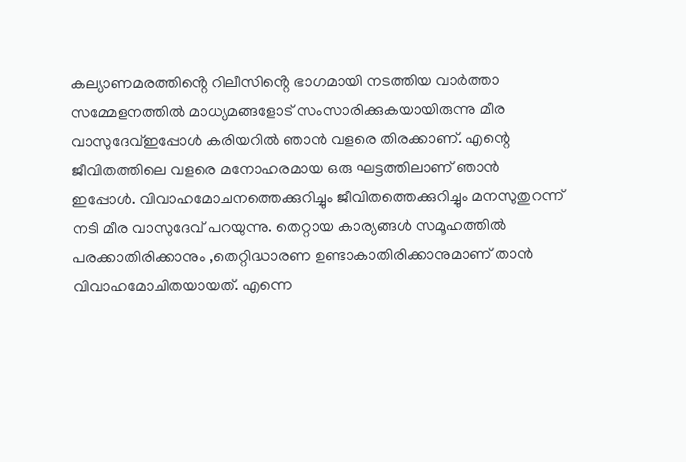കല്യാണമരത്തിൻ്റെ റിലീസിൻ്റെ ഭാഗമായി നടത്തിയ വാർത്താ സമ്മേളനത്തിൽ മാധ്യമങ്ങളോട് സംസാരിക്കുകയായിരുന്നു മീര വാസുദേവ്ഇപ്പോൾ കരിയറിൽ ഞാൻ വളരെ തിരക്കാണ്. എന്റെ ജീവിതത്തിലെ വളരെ മനോഹരമായ ഒരു ഘട്ടത്തിലാണ് ഞാൻ ഇപ്പോൾ. വിവാഹമോചനത്തെക്കുറിച്ചും ജീവിതത്തെക്കുറിച്ചും മനസുതുറന്ന് നടി മീര വാസുദേവ് പറയുന്നു. തെറ്റായ കാര്യങ്ങൾ സമൂഹത്തിൽ പരക്കാതിരിക്കാനും ,തെറ്റിദ്ധാരണ ഉണ്ടാകാതിരിക്കാനുമാണ് താൻ വിവാഹമോചിതയായത്. എന്നെ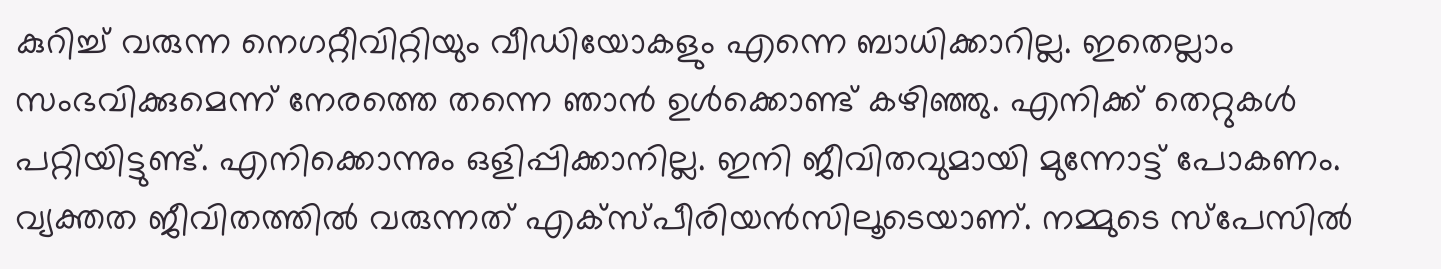കുറിച്ച് വരുന്ന നെഗറ്റീവിറ്റിയും വീഡിയോകളും എന്നെ ബാധിക്കാറില്ല. ഇതെല്ലാം സംഭവിക്കുമെന്ന് നേരത്തെ തന്നെ ഞാൻ ഉൾക്കൊണ്ട് കഴിഞ്ഞു. എനിക്ക് തെറ്റുകൾ പറ്റിയിട്ടുണ്ട്. എനിക്കൊന്നും ഒളിപ്പിക്കാനില്ല. ഇനി ജീവിതവുമായി മുന്നോട്ട് പോകണം. വ്യക്തത ജീവിതത്തിൽ വരുന്നത് എക്സ്പീരിയൻസിലൂടെയാണ്. നമ്മുടെ സ്പേസിൽ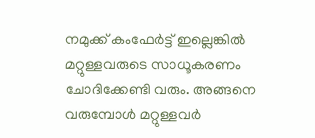നമുക്ക് കംഫേർട്ട് ഇല്ലെങ്കിൽ മറ്റുള്ളവരുടെ സാധൂകരണം ചോദിക്കേണ്ടി വരും. അങ്ങനെ വരുമ്പോൾ മറ്റുള്ളവർ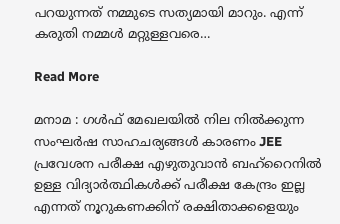പറയുന്നത് നമ്മുടെ സത്യമായി മാറും. എന്ന് കരുതി നമ്മൾ മറ്റുള്ളവരെ…

Read More

മനാമ : ഗൾഫ് മേഖലയിൽ നില നിൽക്കുന്ന സംഘർഷ സാഹചര്യങ്ങൾ കാരണം JEE പ്രവേശന പരീക്ഷ എഴുതുവാൻ ബഹ്‌റൈനിൽ ഉള്ള വിദ്യാർത്ഥികൾക്ക് പരീക്ഷ കേന്ദ്രം ഇല്ല എന്നത് നൂറുകണക്കിന് രക്ഷിതാക്കളെയും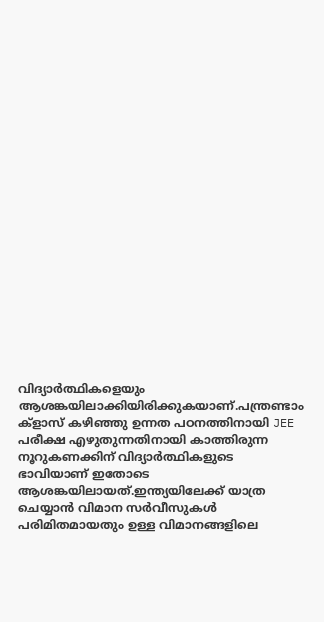വിദ്യാർത്ഥികളെയും ആശങ്കയിലാക്കിയിരിക്കുകയാണ്.പന്ത്രണ്ടാം ക്‌ളാസ് കഴിഞ്ഞു ഉന്നത പഠനത്തിനായി JEE പരീക്ഷ എഴുതുന്നതിനായി കാത്തിരുന്ന നൂറുകണക്കിന് വിദ്യാർത്ഥികളുടെ ഭാവിയാണ് ഇതോടെ ആശങ്കയിലായത്.ഇന്ത്യയിലേക്ക് യാത്ര ചെയ്യാൻ വിമാന സർവീസുകൾ പരിമിതമായതും ഉള്ള വിമാനങ്ങളിലെ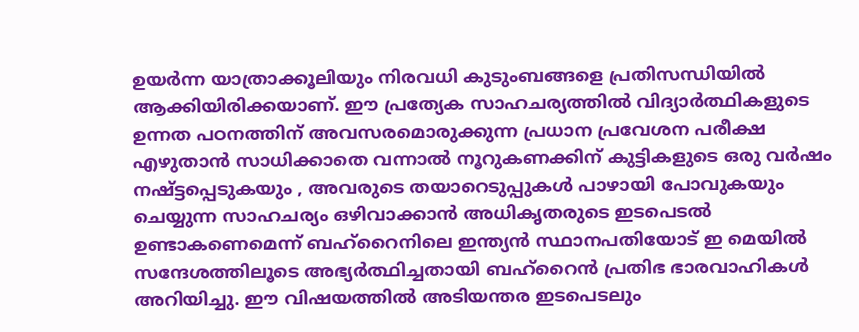ഉയർന്ന യാത്രാക്കൂലിയും നിരവധി കുടുംബങ്ങളെ പ്രതിസന്ധിയിൽ ആക്കിയിരിക്കയാണ്. ഈ പ്രത്യേക സാഹചര്യത്തിൽ വിദ്യാർത്ഥികളുടെ ഉന്നത പഠനത്തിന് അവസരമൊരുക്കുന്ന പ്രധാന പ്രവേശന പരീക്ഷ എഴുതാൻ സാധിക്കാതെ വന്നാൽ നൂറുകണക്കിന് കുട്ടികളുടെ ഒരു വർഷം നഷ്ട്ടപ്പെടുകയും , അവരുടെ തയാറെടുപ്പുകൾ പാഴായി പോവുകയും ചെയ്യുന്ന സാഹചര്യം ഒഴിവാക്കാൻ അധികൃതരുടെ ഇടപെടൽ ഉണ്ടാകണെമെന്ന് ബഹ്‌റൈനിലെ ഇന്ത്യൻ സ്ഥാനപതിയോട് ഇ മെയിൽ സന്ദേശത്തിലൂടെ അഭ്യർത്ഥിച്ചതായി ബഹ്‌റൈൻ പ്രതിഭ ഭാരവാഹികൾ അറിയിച്ചു. ഈ വിഷയത്തിൽ അടിയന്തര ഇടപെടലും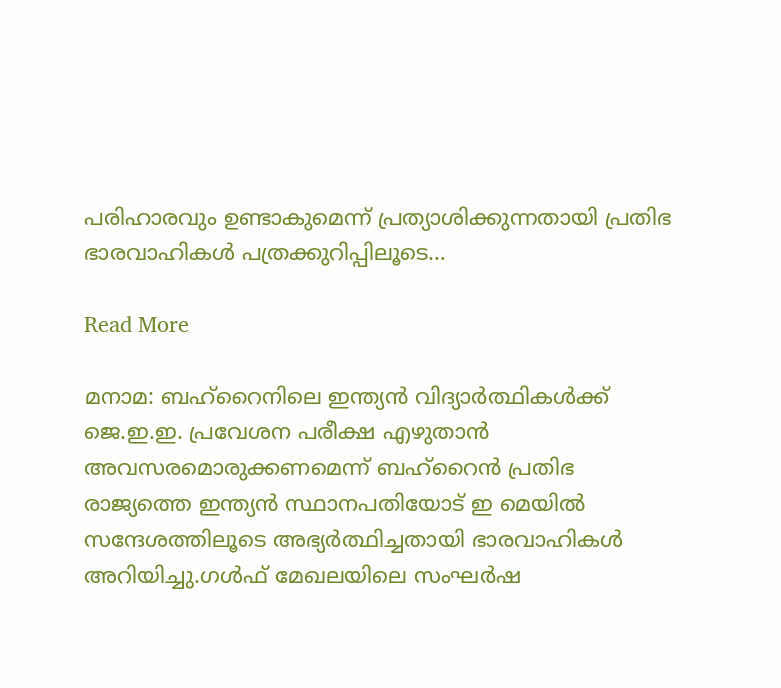പരിഹാരവും ഉണ്ടാകുമെന്ന് പ്രത്യാശിക്കുന്നതായി പ്രതിഭ ഭാരവാഹികൾ പത്രക്കുറിപ്പിലൂടെ…

Read More

മനാമ: ബഹ്റൈനിലെ ഇന്ത്യന്‍ വിദ്യാര്‍ത്ഥികള്‍ക്ക് ജെ.ഇ.ഇ. പ്രവേശന പരീക്ഷ എഴുതാന്‍ അവസരമൊരുക്കണമെന്ന് ബഹ്റൈന്‍ പ്രതിഭ രാജ്യത്തെ ഇന്ത്യന്‍ സ്ഥാനപതിയോട് ഇ മെയില്‍ സന്ദേശത്തിലൂടെ അഭ്യര്‍ത്ഥിച്ചതായി ഭാരവാഹികള്‍ അറിയിച്ചു.ഗള്‍ഫ് മേഖലയിലെ സംഘര്‍ഷ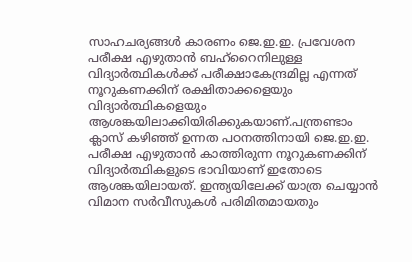സാഹചര്യങ്ങള്‍ കാരണം ജെ.ഇ.ഇ. പ്രവേശന പരീക്ഷ എഴുതാന്‍ ബഹ്റൈനിലുള്ള വിദ്യാര്‍ത്ഥികള്‍ക്ക് പരീക്ഷാകേന്ദ്രമില്ല എന്നത് നൂറുകണക്കിന് രക്ഷിതാക്കളെയും വിദ്യാര്‍ത്ഥികളെയും ആശങ്കയിലാക്കിയിരിക്കുകയാണ്.പന്ത്രണ്ടാം ക്ലാസ് കഴിഞ്ഞ് ഉന്നത പഠനത്തിനായി ജെ.ഇ.ഇ. പരീക്ഷ എഴുതാന്‍ കാത്തിരുന്ന നൂറുകണക്കിന് വിദ്യാര്‍ത്ഥികളുടെ ഭാവിയാണ് ഇതോടെ ആശങ്കയിലായത്. ഇന്ത്യയിലേക്ക് യാത്ര ചെയ്യാന്‍ വിമാന സര്‍വീസുകള്‍ പരിമിതമായതും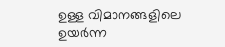ഉള്ള വിമാനങ്ങളിലെ ഉയര്‍ന്ന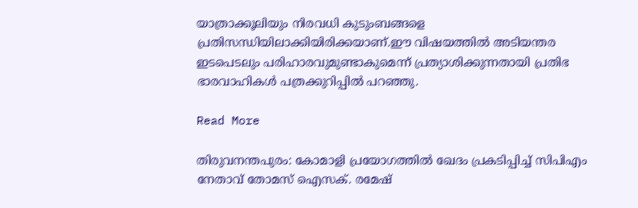യാത്രാക്കൂലിയും നിരവധി കുടുംബങ്ങളെ പ്രതിസന്ധിയിലാക്കിയിരിക്കയാണ്.ഈ വിഷയത്തില്‍ അടിയന്തര ഇടപെടലും പരിഹാരവുമുണ്ടാകുമെന്ന് പ്രത്യാശിക്കുന്നതായി പ്രതിഭ ഭാരവാഹികള്‍ പത്രക്കുറിപ്പില്‍ പറഞ്ഞു.

Read More

തിരുവനന്തപുരം: കോമാളി പ്രയോഗത്തിൽ ഖേദം പ്രകടിപ്പിച്ച് സിപിഎം നേതാവ് തോമസ് ഐസക്. രമേഷ്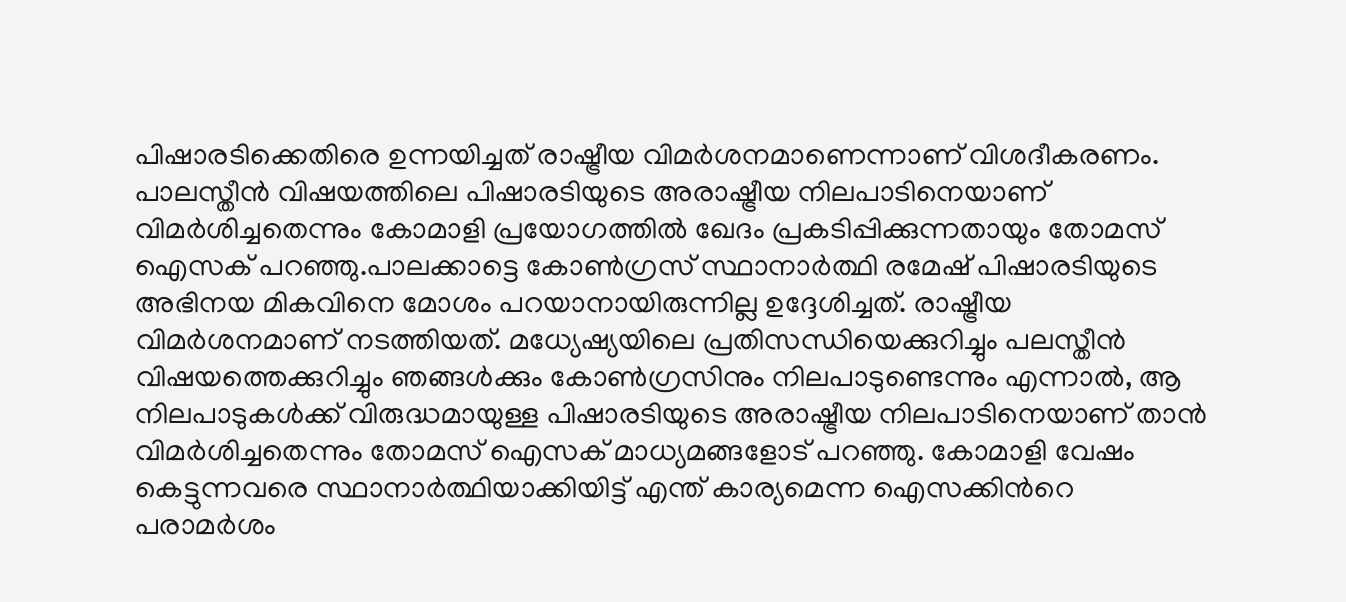പിഷാരടിക്കെതിരെ ഉന്നയിച്ചത് രാഷ്ട്രീയ വിമർശനമാണെന്നാണ് വിശദീകരണം. പാലസ്തീൻ വിഷയത്തിലെ പിഷാരടിയുടെ അരാഷ്ട്രീയ നിലപാടിനെയാണ് വിമർശിച്ചതെന്നും കോമാളി പ്രയോഗത്തിൽ ഖേദം പ്രകടിപ്പിക്കുന്നതായും തോമസ് ഐസക് പറഞ്ഞു.പാലക്കാട്ടെ കോൺഗ്രസ് സ്ഥാനാർത്ഥി രമേഷ് പിഷാരടിയുടെ അഭിനയ മികവിനെ മോശം പറയാനായിരുന്നില്ല ഉദ്ദേശിച്ചത്. രാഷ്ട്രീയ വിമർശനമാണ് നടത്തിയത്. മധ്യേഷ്യയിലെ പ്രതിസന്ധിയെക്കുറിച്ചും പലസ്തീൻ വിഷയത്തെക്കുറിച്ചും ഞങ്ങൾക്കും കോൺഗ്രസിനും നിലപാടുണ്ടെന്നും എന്നാൽ, ആ നിലപാടുകൾക്ക് വിരുദ്ധമായുള്ള പിഷാരടിയുടെ അരാഷ്ട്രീയ നിലപാടിനെയാണ് താൻ വിമർശിച്ചതെന്നും തോമസ് ഐസക് മാധ്യമങ്ങളോട് പറഞ്ഞു. കോമാളി വേഷം കെട്ടുന്നവരെ സ്ഥാനാര്‍ത്ഥിയാക്കിയിട്ട് എന്ത് കാര്യമെന്ന ഐസക്കിന്‍റെ പരാമര്‍ശം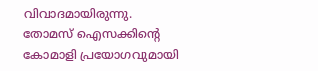വിവാദമായിരുന്നു. തോമസ് ഐസക്കിന്റെ കോമാളി പ്രയോഗവുമായി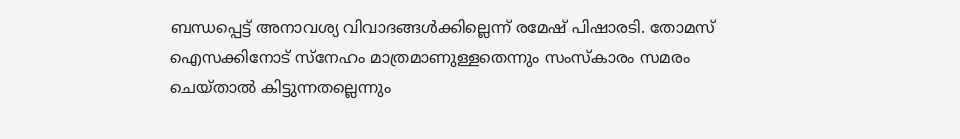ബന്ധപ്പെട്ട് അനാവശ്യ വിവാദങ്ങൾക്കില്ലെന്ന് രമേഷ് പിഷാരടി. തോമസ് ഐസക്കിനോട് സ്നേഹം മാത്രമാണുള്ളതെന്നും സംസ്കാരം സമരം ചെയ്താൽ കിട്ടുന്നതല്ലെന്നും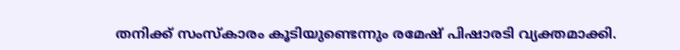തനിക്ക് സംസ്കാരം കൂടിയുണ്ടെന്നും രമേഷ് പിഷാരടി വ്യക്തമാക്കി.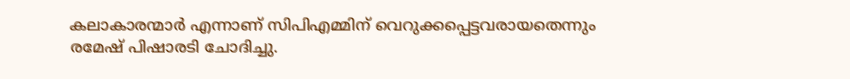കലാകാരന്മാർ എന്നാണ് സിപിഎമ്മിന് വെറുക്കപ്പെട്ടവരായതെന്നും രമേഷ് പിഷാരടി ചോദിച്ചു.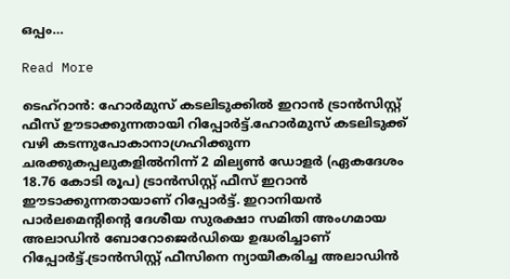ഒപ്പം…

Read More

ടെഹ്റാന്‍: ഹോര്‍മുസ് കടലിടുക്കില്‍ ഇറാന്‍ ട്രാന്‍സിസ്റ്റ് ഫീസ് ഊടാക്കുന്നതായി റിപ്പോര്‍ട്ട്.ഹോര്‍മുസ് കടലിടുക്ക് വഴി കടന്നുപോകാനാഗ്രഹിക്കുന്ന ചരക്കുകപ്പലുകളില്‍നിന്ന് 2 മില്യണ്‍ ഡോളര്‍ (ഏകദേശം 18.76 കോടി രൂപ) ട്രാന്‍സിസ്റ്റ് ഫീസ് ഇറാന്‍ ഈടാക്കുന്നതായാണ് റിപ്പോര്‍ട്ട്. ഇറാനിയന്‍ പാര്‍ലമെന്റിന്റെ ദേശീയ സുരക്ഷാ സമിതി അംഗമായ അലാഡിന്‍ ബോറോജെര്‍ഡിയെ ഉദ്ധരിച്ചാണ് റിപ്പോര്‍ട്ട്.ട്രാന്‍സിസ്റ്റ് ഫീസിനെ ന്യായീകരിച്ച അലാഡിന്‍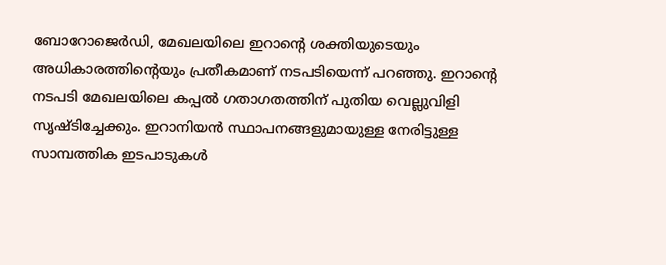ബോറോജെര്‍ഡി, മേഖലയിലെ ഇറാന്റെ ശക്തിയുടെയും അധികാരത്തിന്റെയും പ്രതീകമാണ് നടപടിയെന്ന് പറഞ്ഞു. ഇറാന്റെ നടപടി മേഖലയിലെ കപ്പല്‍ ഗതാഗതത്തിന് പുതിയ വെല്ലുവിളി സൃഷ്ടിച്ചേക്കും. ഇറാനിയന്‍ സ്ഥാപനങ്ങളുമായുള്ള നേരിട്ടുള്ള സാമ്പത്തിക ഇടപാടുകള്‍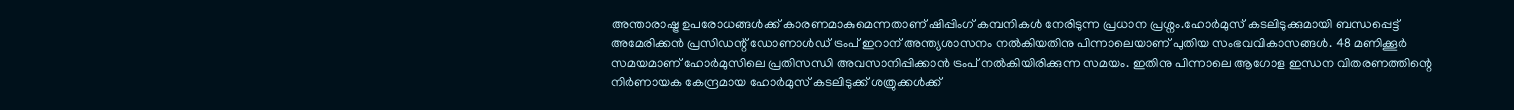അന്താരാഷ്ട്ര ഉപരോധങ്ങള്‍ക്ക് കാരണമാകുമെന്നതാണ് ഷിപ്പിംഗ് കമ്പനികള്‍ നേരിടുന്ന പ്രധാന പ്രശ്നം.ഹോര്‍മുസ് കടലിടുക്കുമായി ബന്ധപ്പെട്ട് അമേരിക്കന്‍ പ്രസിഡന്റ് ഡോണാള്‍ഡ് ട്രംപ് ഇറാന് അന്ത്യശാസനം നല്‍കിയതിനു പിന്നാലെയാണ് പുതിയ സംഭവവികാസങ്ങള്‍. 48 മണിക്കൂര്‍ സമയമാണ് ഹോര്‍മുസിലെ പ്രതിസന്ധി അവസാനിപ്പിക്കാന്‍ ട്രംപ് നല്‍കിയിരിക്കുന്ന സമയം. ഇതിനു പിന്നാലെ ആഗോള ഇന്ധന വിതരണത്തിന്റെ നിര്‍ണായക കേന്ദ്രമായ ഹോര്‍മുസ് കടലിടുക്ക് ശത്രുക്കള്‍ക്ക്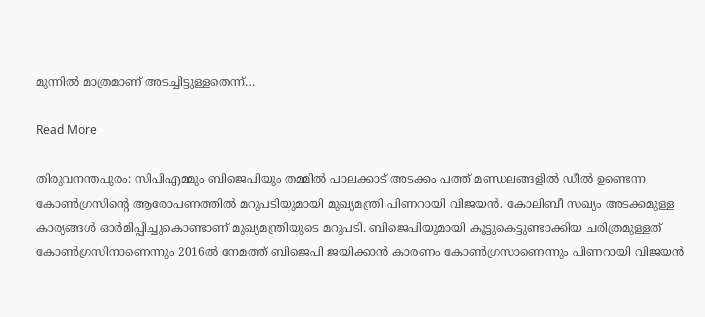മുന്നില്‍ മാത്രമാണ് അടച്ചിട്ടുള്ളതെന്ന്…

Read More

തിരുവനന്തപുരം: സിപിഎമ്മും ബിജെപിയും തമ്മിൽ പാലക്കാട് അടക്കം പത്ത് മണ്ഡലങ്ങളിൽ ഡീൽ ഉണ്ടെന്ന കോണ്‍ഗ്രസിന്‍റെ ആരോപണത്തിൽ മറുപടിയുമായി മുഖ്യമന്ത്രി പിണറായി വിജയൻ. കോലിബീ സഖ്യം അടക്കമുള്ള കാര്യങ്ങള്‍ ഓര്‍മിപ്പിച്ചുകൊണ്ടാണ് മുഖ്യമന്ത്രിയുടെ മറുപടി. ബിജെപിയുമായി കൂട്ടുകെട്ടുണ്ടാക്കിയ ചരിത്രമുള്ളത് കോണ്‍ഗ്രസിനാണെന്നും 2016ൽ നേമത്ത് ബിജെപി ജയിക്കാൻ കാരണം കോണ്‍ഗ്രസാണെന്നും പിണറായി വിജയൻ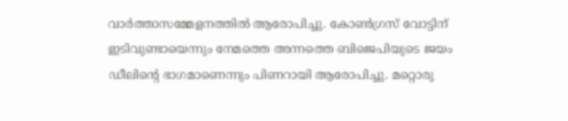വാര്‍ത്താസമ്മേളനത്തിൽ ആരോപിച്ചു. കോണ്‍ഗ്രസ് വോട്ടിന് ഇടിവുണ്ടായെന്നും നേമത്തെ അന്നത്തെ ബിജെപിയുടെ ജയം ഡീലിന്‍റെ ഭാഗമാണെന്നും പിണറായി ആരോപിച്ചു. മറ്റൊരു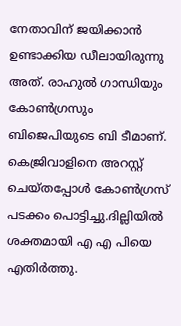നേതാവിന് ജയിക്കാൻ ഉണ്ടാക്കിയ ഡീലായിരുന്നു അത്. രാഹുൽ ഗാന്ധിയും കോണ്‍ഗ്രസും ബിജെപിയുടെ ബി ടീമാണ്. കെജ്രിവാളിനെ അറസ്റ്റ് ചെയ്തപ്പോൾ കോൺഗ്രസ് പടക്കം പൊട്ടിച്ചു.ദില്ലിയിൽ ശക്തമായി എ എ പിയെ എതിർത്തു.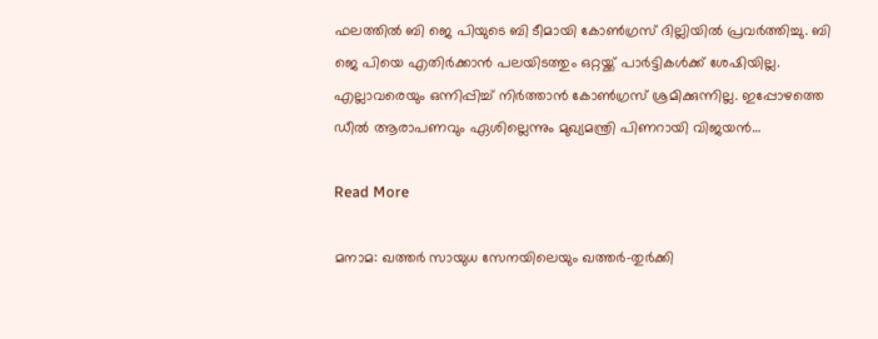ഫലത്തിൽ ബി ജെ പിയുടെ ബി ടീമായി കോൺഗ്രസ് ദില്ലിയിൽ പ്രവർത്തിച്ചു. ബി ജെ പിയെ എതിർക്കാൻ പലയിടത്തും ഒറ്റയ്ക്ക് പാർട്ടികൾക്ക് ശേഷിയില്ല. എല്ലാവരെയും ഒന്നിപ്പിച്ച് നിർത്താൻ കോൺഗ്രസ് ശ്രമിക്കുന്നില്ല. ഇപ്പോഴത്തെ ഡീൽ ആരാപണവും ഏശില്ലെന്നും മുഖ്യമന്ത്രി പിണറായി വിജയൻ…

Read More

മനാമ: ഖത്തര്‍ സായുധ സേനയിലെയും ഖത്തര്‍-തുര്‍ക്കി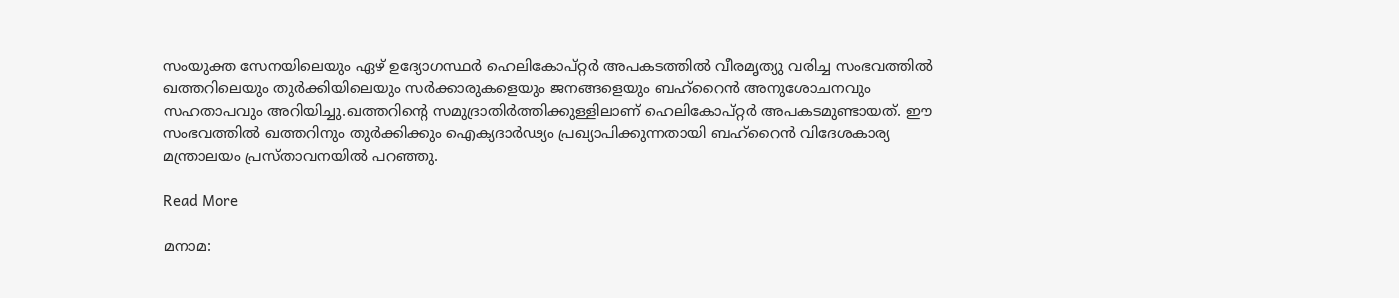സംയുക്ത സേനയിലെയും ഏഴ് ഉദ്യോഗസ്ഥര്‍ ഹെലികോപ്റ്റര്‍ അപകടത്തില്‍ വീരമൃത്യു വരിച്ച സംഭവത്തില്‍ ഖത്തറിലെയും തുര്‍ക്കിയിലെയും സര്‍ക്കാരുകളെയും ജനങ്ങളെയും ബഹ്റൈന്‍ അനുശോചനവും സഹതാപവും അറിയിച്ചു.ഖത്തറിന്റെ സമുദ്രാതിര്‍ത്തിക്കുള്ളിലാണ് ഹെലികോപ്റ്റര്‍ അപകടമുണ്ടായത്. ഈ സംഭവത്തില്‍ ഖത്തറിനും തുര്‍ക്കിക്കും ഐക്യദാര്‍ഢ്യം പ്രഖ്യാപിക്കുന്നതായി ബഹ്റൈന്‍ വിദേശകാര്യ മന്ത്രാലയം പ്രസ്താവനയില്‍ പറഞ്ഞു.

Read More

മനാമ: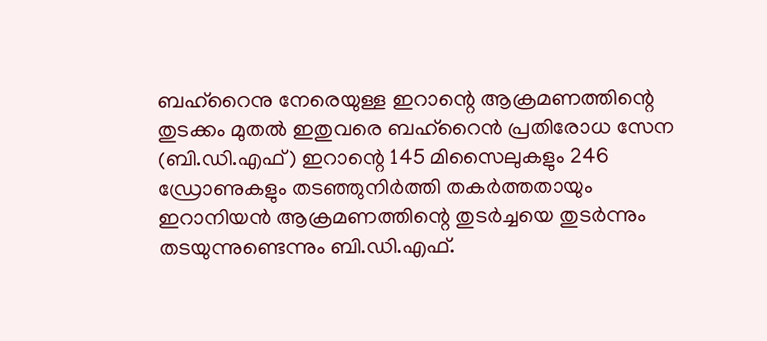ബഹ്‌റൈനു നേരെയുള്ള ഇറാന്റെ ആക്രമണത്തിന്റെ തുടക്കം മുതല്‍ ഇതുവരെ ബഹ്‌റൈന്‍ പ്രതിരോധ സേന (ബി.ഡി.എഫ്) ഇറാന്റെ 145 മിസൈലുകളും 246 ഡ്രോണുകളും തടഞ്ഞുനിര്‍ത്തി തകര്‍ത്തതായും ഇറാനിയന്‍ ആക്രമണത്തിന്റെ തുടര്‍ച്ചയെ തുടര്‍ന്നും തടയുന്നുണ്ടെന്നും ബി.ഡി.എഫ്.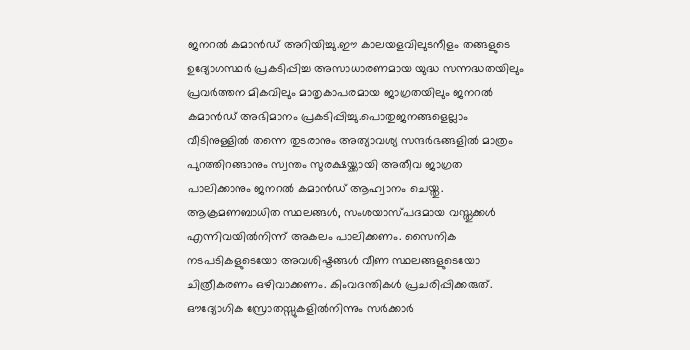ജനറല്‍ കമാന്‍ഡ് അറിയിച്ചു.ഈ കാലയളവിലുടനീളം തങ്ങളുടെ ഉദ്യോഗസ്ഥര്‍ പ്രകടിപ്പിച്ച അസാധാരണമായ യുദ്ധ സന്നദ്ധതയിലും പ്രവര്‍ത്തന മികവിലും മാതൃകാപരമായ ജാഗ്രതയിലും ജനറല്‍ കമാന്‍ഡ് അഭിമാനം പ്രകടിപ്പിച്ചു.പൊതുജനങ്ങളെല്ലാം വീടിനുള്ളില്‍ തന്നെ തുടരാനും അത്യാവശ്യ സന്ദര്‍ഭങ്ങളില്‍ മാത്രം പുറത്തിറങ്ങാനും സ്വന്തം സുരക്ഷയ്ക്കായി അതീവ ജാഗ്രത പാലിക്കാനും ജനറല്‍ കമാന്‍ഡ് ആഹ്വാനം ചെയ്തു. ആക്രമണബാധിത സ്ഥലങ്ങള്‍, സംശയാസ്പദമായ വസ്തുക്കള്‍ എന്നിവയില്‍നിന്ന് അകലം പാലിക്കണം. സൈനിക നടപടികളുടെയോ അവശിഷ്ടങ്ങള്‍ വീണ സ്ഥലങ്ങളുടെയോ ചിത്രീകരണം ഒഴിവാക്കണം. കിംവദന്തികള്‍ പ്രചരിപ്പിക്കരുത്. ഔദ്യോഗിക സ്രോതസ്സുകളില്‍നിന്നും സര്‍ക്കാര്‍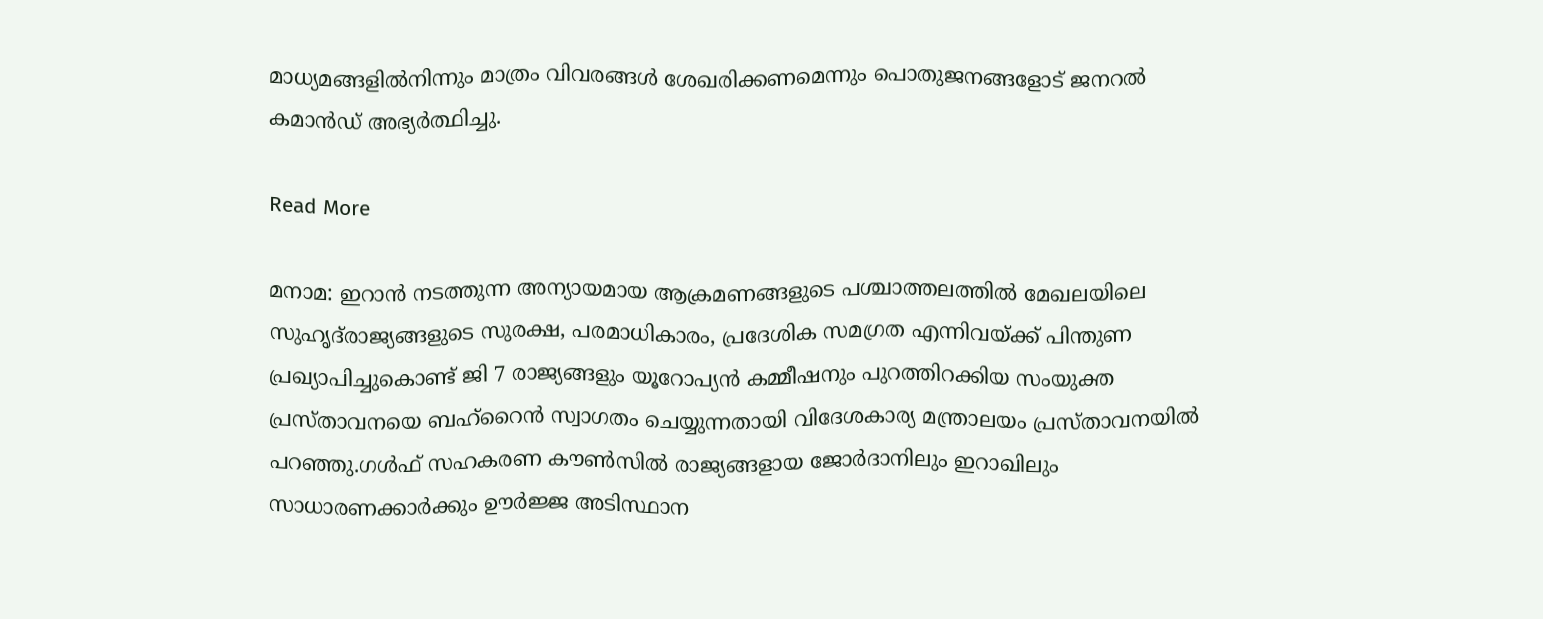മാധ്യമങ്ങളില്‍നിന്നും മാത്രം വിവരങ്ങള്‍ ശേഖരിക്കണമെന്നും പൊതുജനങ്ങളോട് ജനറല്‍ കമാന്‍ഡ് അഭ്യര്‍ത്ഥിച്ചു.

Read More

മനാമ: ഇറാന്‍ നടത്തുന്ന അന്യായമായ ആക്രമണങ്ങളുടെ പശ്ചാത്തലത്തില്‍ മേഖലയിലെ സുഹൃദ്‌രാജ്യങ്ങളുടെ സുരക്ഷ, പരമാധികാരം, പ്രദേശിക സമഗ്രത എന്നിവയ്ക്ക് പിന്തുണ പ്രഖ്യാപിച്ചുകൊണ്ട് ജി 7 രാജ്യങ്ങളും യൂറോപ്യന്‍ കമ്മീഷനും പുറത്തിറക്കിയ സംയുക്ത പ്രസ്താവനയെ ബഹ്റൈന്‍ സ്വാഗതം ചെയ്യുന്നതായി വിദേശകാര്യ മന്ത്രാലയം പ്രസ്താവനയില്‍ പറഞ്ഞു.ഗള്‍ഫ് സഹകരണ കൗണ്‍സില്‍ രാജ്യങ്ങളായ ജോര്‍ദാനിലും ഇറാഖിലും സാധാരണക്കാര്‍ക്കും ഊര്‍ജ്ജ അടിസ്ഥാന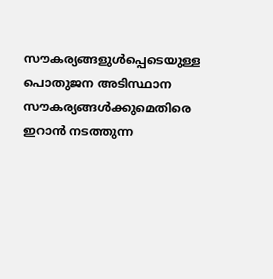സൗകര്യങ്ങളുള്‍പ്പെടെയുള്ള പൊതുജന അടിസ്ഥാന സൗകര്യങ്ങള്‍ക്കുമെതിരെ ഇറാന്‍ നടത്തുന്ന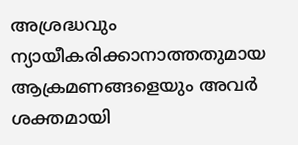അശ്രദ്ധവും ന്യായീകരിക്കാനാത്തതുമായ ആക്രമണങ്ങളെയും അവര്‍ ശക്തമായി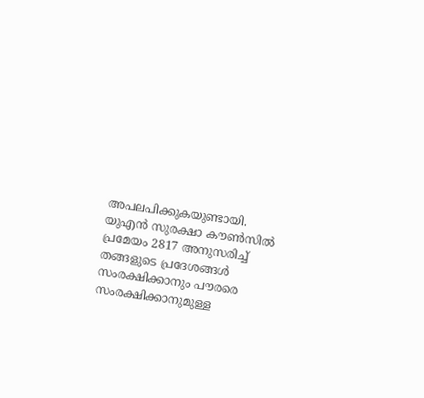അപലപിക്കുകയുണ്ടായി. യുഎന്‍ സുരക്ഷാ കൗണ്‍സില്‍ പ്രമേയം 2817 അനുസരിച്ച് തങ്ങളുടെ പ്രദേശങ്ങള്‍ സംരക്ഷിക്കാനും പൗരരെ സംരക്ഷിക്കാനുമുള്ള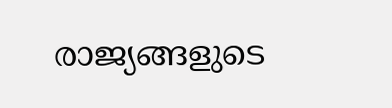രാജ്യങ്ങളുടെ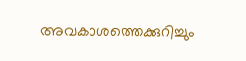അവകാശത്തെക്കുറിച്ചും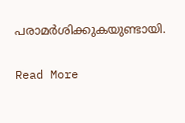പരാമര്‍ശിക്കുകയുണ്ടായി.

Read More